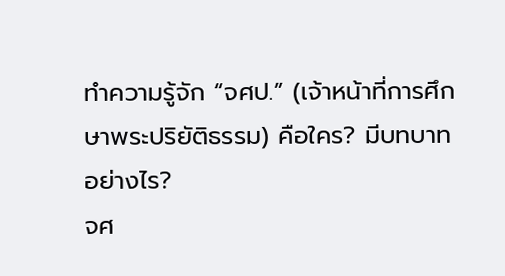ทำความรู้จัก “จศป.” (เจ้าหน้าที่การศึกษาพระปริยัติธรรม) คือใคร? มีบทบาทอย่างไร?
จศ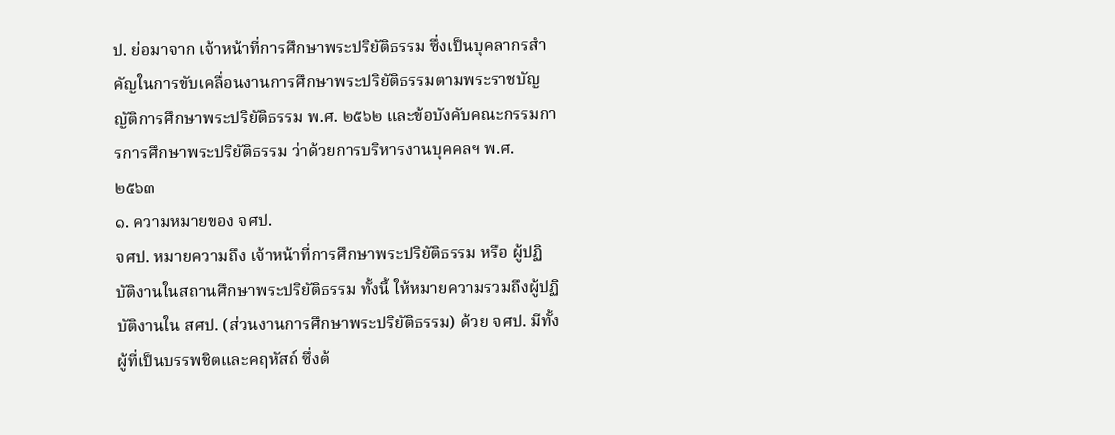ป. ย่อมาจาก เจ้าหน้าที่การศึกษาพระปริยัติธรรม ซึ่งเป็นบุคลากรสำคัญในการขับเคลื่อนงานการศึกษาพระปริยัติธรรมตามพระราชบัญญัติการศึกษาพระปริยัติธรรม พ.ศ. ๒๕๖๒ และข้อบังคับคณะกรรมการการศึกษาพระปริยัติธรรม ว่าด้วยการบริหารงานบุคคลฯ พ.ศ. ๒๕๖๓
๑. ความหมายของ จศป.
จศป. หมายความถึง เจ้าหน้าที่การศึกษาพระปริยัติธรรม หรือ ผู้ปฏิบัติงานในสถานศึกษาพระปริยัติธรรม ทั้งนี้ ให้หมายความรวมถึงผู้ปฏิบัติงานใน สศป. (ส่วนงานการศึกษาพระปริยัติธรรม) ด้วย จศป. มีทั้งผู้ที่เป็นบรรพชิตและคฤหัสถ์ ซึ่งต้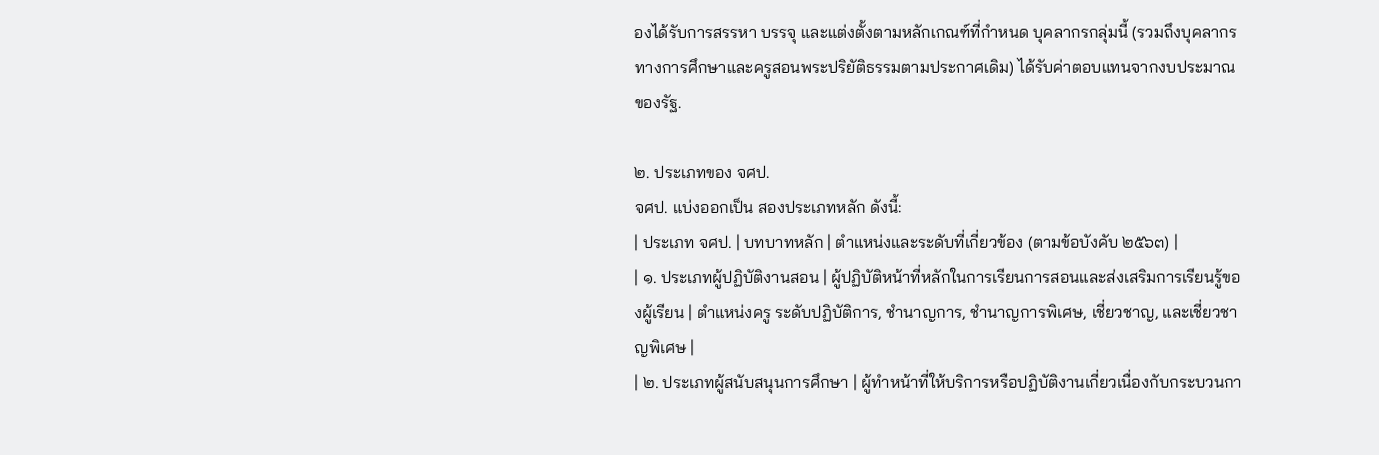องได้รับการสรรหา บรรจุ และแต่งตั้งตามหลักเกณฑ์ที่กำหนด บุคลากรกลุ่มนี้ (รวมถึงบุคลากรทางการศึกษาและครูสอนพระปริยัติธรรมตามประกาศเดิม) ได้รับค่าตอบแทนจากงบประมาณของรัฐ.

๒. ประเภทของ จศป.
จศป. แบ่งออกเป็น สองประเภทหลัก ดังนี้:
| ประเภท จศป. | บทบาทหลัก | ตำแหน่งและระดับที่เกี่ยวข้อง (ตามข้อบังคับ ๒๕๖๓) |
| ๑. ประเภทผู้ปฏิบัติงานสอน | ผู้ปฏิบัติหน้าที่หลักในการเรียนการสอนและส่งเสริมการเรียนรู้ของผู้เรียน | ตำแหน่งครู ระดับปฏิบัติการ, ชำนาญการ, ชำนาญการพิเศษ, เชี่ยวชาญ, และเชี่ยวชาญพิเศษ |
| ๒. ประเภทผู้สนับสนุนการศึกษา | ผู้ทำหน้าที่ให้บริการหรือปฏิบัติงานเกี่ยวเนื่องกับกระบวนกา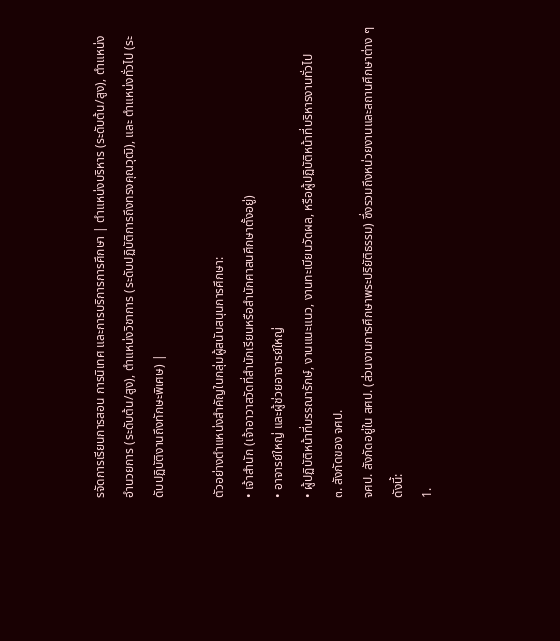รจัดการเรียนการสอน การนิเทศ และการบริการการศึกษา | ตำแหน่งบริหาร (ระดับต้น/สูง), ตำแหน่งอำนวยการ (ระดับต้น/สูง), ตำแหน่งวิชาการ (ระดับปฏิบัติการถึงทรงคุณวุฒิ), และ ตำแหน่งทั่วไป (ระดับปฏิบัติงานถึงทักษะพิเศษ) |

ตัวอย่างตำแหน่งสำคัญในกลุ่มผู้สนับสนุนการศึกษา:
• เจ้าสำนัก (เจ้าอาวาสวัดที่สำนักเรียนหรือสำนักศาสนศึกษาตั้งอยู่)
• อาจารย์ใหญ่ และผู้ช่วยอาจารย์ใหญ่
• ผู้ปฏิบัติหน้าที่บรรณารักษ์, งานแนะแนว, งานทะเบียนวัดผล, หรือผู้ปฏิบัติหน้าที่บริหารงานทั่วไป
๓. สังกัดของ จศป.
จศป. สังกัดอยู่ใน สศป. (ส่วนงานการศึกษาพระปริยัติธรรม) ซึ่งรวมถึงหน่วยงานและสถานศึกษาต่าง ๆ ดังนี้:
1.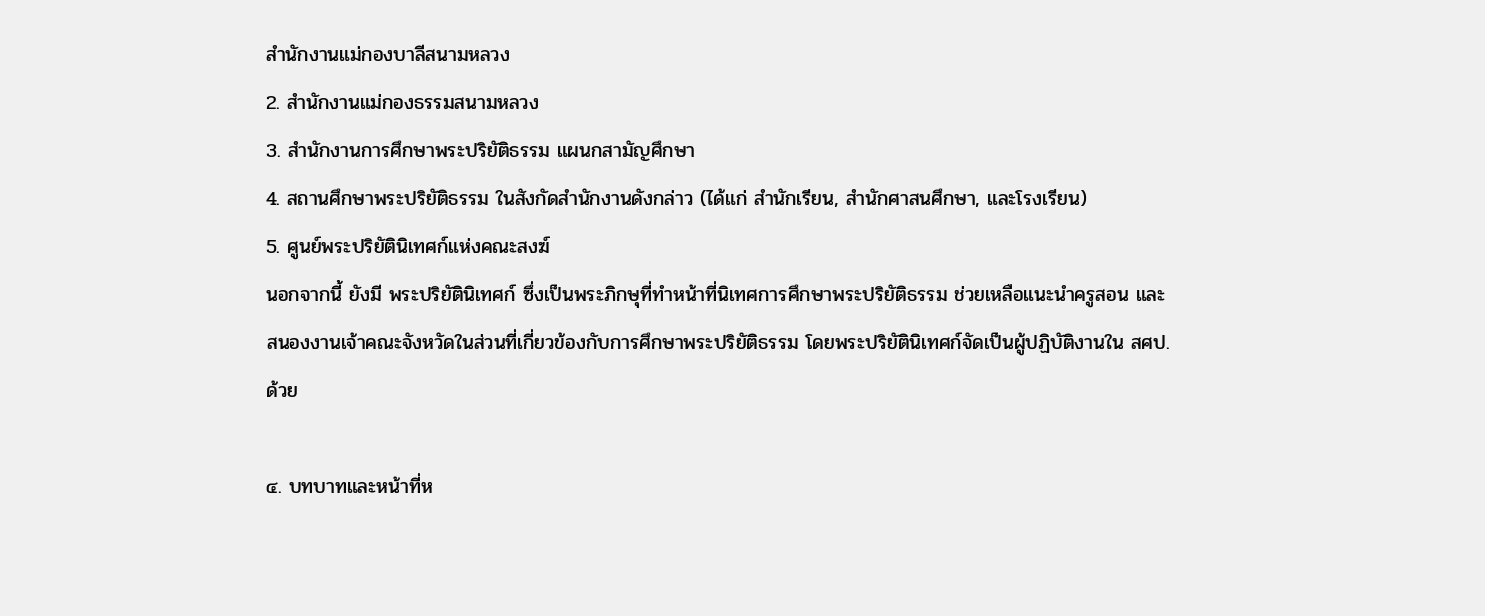สำนักงานแม่กองบาลีสนามหลวง
2. สำนักงานแม่กองธรรมสนามหลวง
3. สำนักงานการศึกษาพระปริยัติธรรม แผนกสามัญศึกษา
4. สถานศึกษาพระปริยัติธรรม ในสังกัดสำนักงานดังกล่าว (ได้แก่ สำนักเรียน, สำนักศาสนศึกษา, และโรงเรียน)
5. ศูนย์พระปริยัตินิเทศก์แห่งคณะสงฆ์
นอกจากนี้ ยังมี พระปริยัตินิเทศก์ ซึ่งเป็นพระภิกษุที่ทำหน้าที่นิเทศการศึกษาพระปริยัติธรรม ช่วยเหลือแนะนำครูสอน และสนองงานเจ้าคณะจังหวัดในส่วนที่เกี่ยวข้องกับการศึกษาพระปริยัติธรรม โดยพระปริยัตินิเทศก์จัดเป็นผู้ปฏิบัติงานใน สศป. ด้วย

๔. บทบาทและหน้าที่ห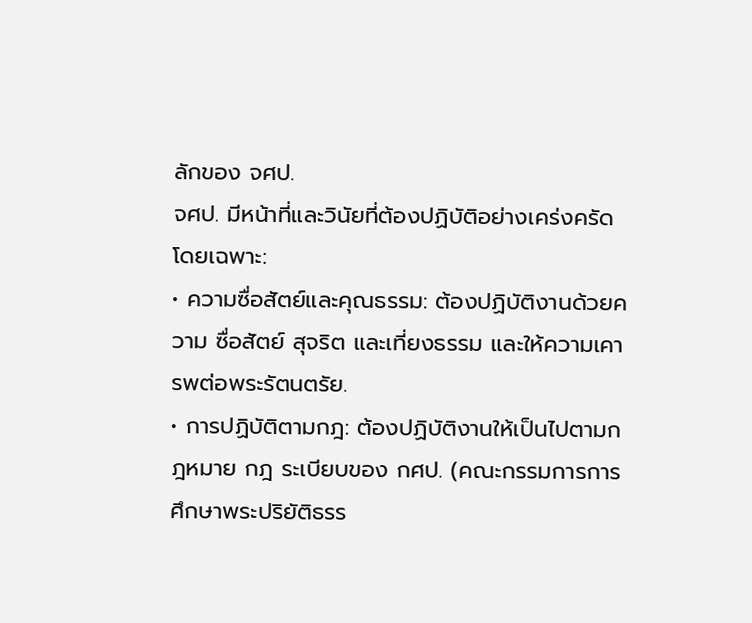ลักของ จศป.
จศป. มีหน้าที่และวินัยที่ต้องปฏิบัติอย่างเคร่งครัด โดยเฉพาะ:
• ความซื่อสัตย์และคุณธรรม: ต้องปฏิบัติงานด้วยความ ซื่อสัตย์ สุจริต และเที่ยงธรรม และให้ความเคารพต่อพระรัตนตรัย.
• การปฏิบัติตามกฎ: ต้องปฏิบัติงานให้เป็นไปตามกฎหมาย กฎ ระเบียบของ กศป. (คณะกรรมการการศึกษาพระปริยัติธรร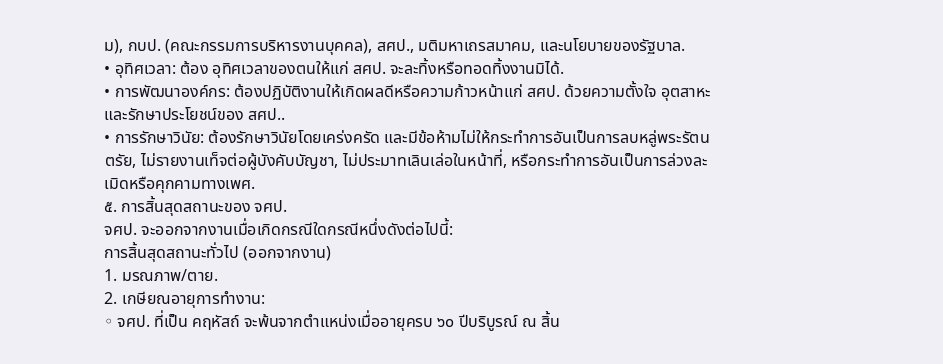ม), กบป. (คณะกรรมการบริหารงานบุคคล), สศป., มติมหาเถรสมาคม, และนโยบายของรัฐบาล.
• อุทิศเวลา: ต้อง อุทิศเวลาของตนให้แก่ สศป. จะละทิ้งหรือทอดทิ้งงานมิได้.
• การพัฒนาองค์กร: ต้องปฏิบัติงานให้เกิดผลดีหรือความก้าวหน้าแก่ สศป. ด้วยความตั้งใจ อุตสาหะ และรักษาประโยชน์ของ สศป..
• การรักษาวินัย: ต้องรักษาวินัยโดยเคร่งครัด และมีข้อห้ามไม่ให้กระทําการอันเป็นการลบหลู่พระรัตนตรัย, ไม่รายงานเท็จต่อผู้บังคับบัญชา, ไม่ประมาทเลินเล่อในหน้าที่, หรือกระทําการอันเป็นการล่วงละเมิดหรือคุกคามทางเพศ.
๕. การสิ้นสุดสถานะของ จศป.
จศป. จะออกจากงานเมื่อเกิดกรณีใดกรณีหนึ่งดังต่อไปนี้:
การสิ้นสุดสถานะทั่วไป (ออกจากงาน)
1. มรณภาพ/ตาย.
2. เกษียณอายุการทำงาน:
◦ จศป. ที่เป็น คฤหัสถ์ จะพ้นจากตำแหน่งเมื่ออายุครบ ๖๐ ปีบริบูรณ์ ณ สิ้น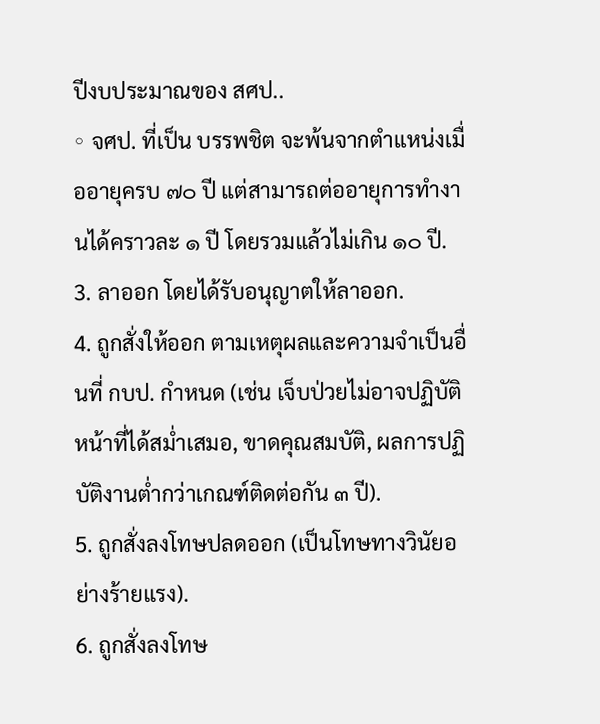ปีงบประมาณของ สศป..
◦ จศป. ที่เป็น บรรพชิต จะพ้นจากตำแหน่งเมื่ออายุครบ ๗๐ ปี แต่สามารถต่ออายุการทำงานได้คราวละ ๑ ปี โดยรวมแล้วไม่เกิน ๑๐ ปี.
3. ลาออก โดยได้รับอนุญาตให้ลาออก.
4. ถูกสั่งให้ออก ตามเหตุผลและความจำเป็นอื่นที่ กบป. กำหนด (เช่น เจ็บป่วยไม่อาจปฏิบัติหน้าที่ได้สม่ำเสมอ, ขาดคุณสมบัติ, ผลการปฏิบัติงานต่ำกว่าเกณฑ์ติดต่อกัน ๓ ปี).
5. ถูกสั่งลงโทษปลดออก (เป็นโทษทางวินัยอย่างร้ายแรง).
6. ถูกสั่งลงโทษ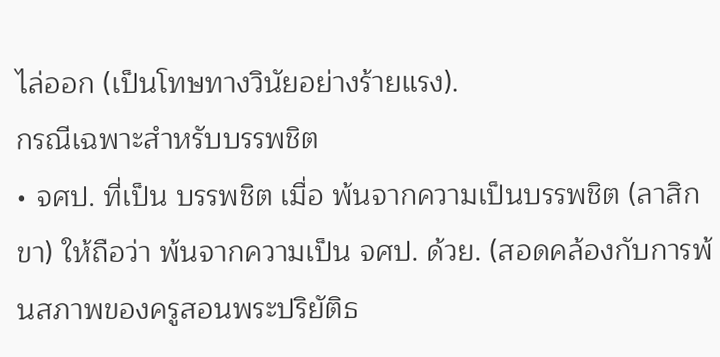ไล่ออก (เป็นโทษทางวินัยอย่างร้ายแรง).
กรณีเฉพาะสำหรับบรรพชิต
• จศป. ที่เป็น บรรพชิต เมื่อ พ้นจากความเป็นบรรพชิต (ลาสิกขา) ให้ถือว่า พ้นจากความเป็น จศป. ด้วย. (สอดคล้องกับการพ้นสภาพของครูสอนพระปริยัติธ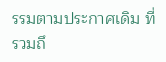รรมตามประกาศเดิม ที่รวมถึ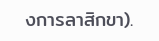งการลาสิกขา).